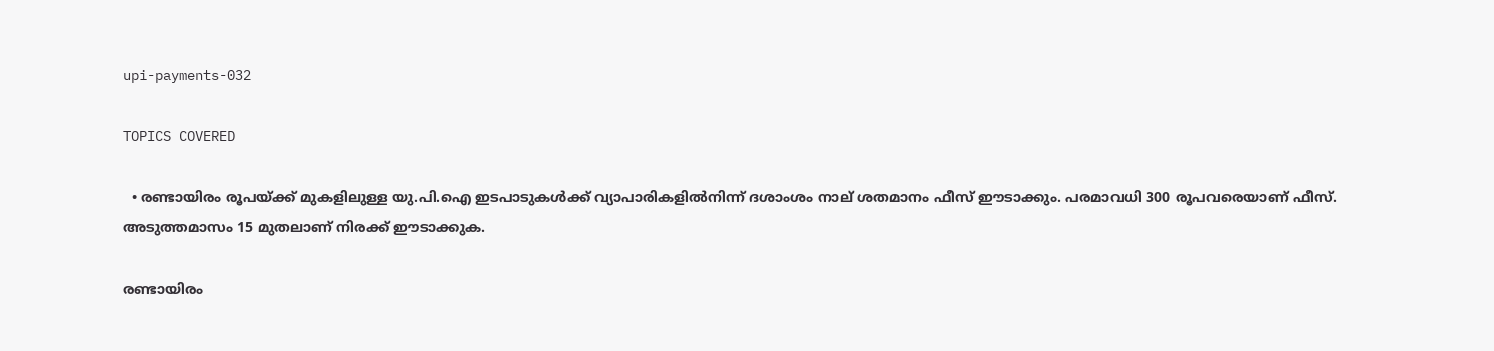upi-payments-032

TOPICS COVERED

  • രണ്ടായിരം രൂപയ്ക്ക് മുകളിലുള്ള യു.പി.ഐ ഇടപാടുകള്‍ക്ക് വ്യാപാരികളില്‍നിന്ന് ദശാംശം നാല് ശതമാനം ഫീസ് ഈടാക്കും. പരമാവധി 300 രൂപവരെയാണ് ഫീസ്. അടുത്തമാസം 15 മുതലാണ് നിരക്ക് ഈടാക്കുക.

രണ്ടായിരം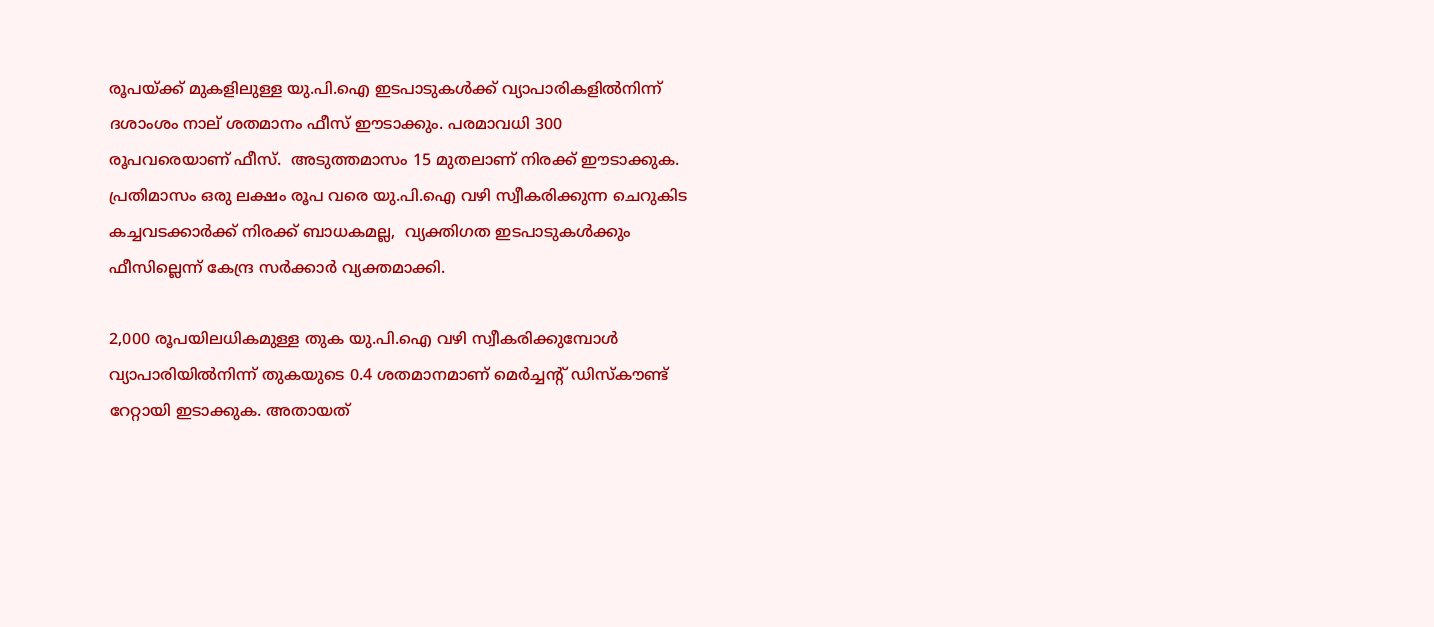രൂപയ്ക്ക് മുകളിലുള്ള യു.പി.ഐ ഇടപാടുകള്‍ക്ക് വ്യാപാരികളില്‍നിന്ന് ദശാംശം നാല് ശതമാനം ഫീസ് ഈടാക്കും. പരമാവധി 300 രൂപവരെയാണ് ഫീസ്.  അടുത്തമാസം 15 മുതലാണ് നിരക്ക് ഈടാക്കുക.  പ്രതിമാസം ഒരു ലക്ഷം രൂപ വരെ യു.പി.ഐ വഴി സ്വീകരിക്കുന്ന ചെറുകിട കച്ചവടക്കാര്‍ക്ക് നിരക്ക് ബാധകമല്ല,  വ്യക്തിഗത ഇടപാടുകള്‍ക്കും ഫീസില്ലെന്ന് കേന്ദ്ര സര്‍ക്കാര്‍ വ്യക്തമാക്കി.

2,000 രൂപയിലധികമുള്ള തുക യു.പി.ഐ വഴി സ്വീകരിക്കുമ്പോള്‍ വ്യാപാരിയില്‍നിന്ന് തുകയുടെ 0.4 ശതമാനമാണ് മെര്‍ച്ചന്‍റ് ഡിസ്കൗണ്ട് റേറ്റായി ഇടാക്കുക. അതായത്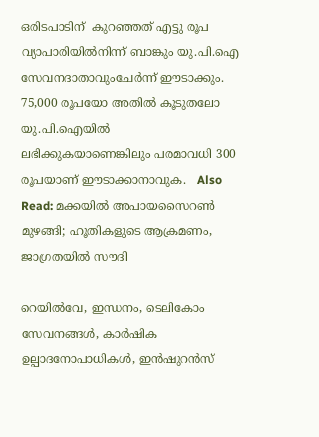ഒരിടപാടിന്  കുറഞ്ഞത് എട്ടു രൂപ വ്യാപാരിയില്‍നിന്ന് ബാങ്കും യു.പി.ഐ സേവനദാതാവുംചേര്‍ന്ന് ഈടാക്കും.   75,000 രൂപയോ അതിൽ കൂടുതലോ യു.പി.ഐയില്‍ ലഭിക്കുകയാണെങ്കിലും പരമാവധി 300 രൂപയാണ് ഈടാക്കാനാവുക.   Also Read: മക്കയില്‍ അപായസൈറണ്‍ മുഴങ്ങി; ഹൂതികളുടെ ആക്രമണം, ജാഗ്രതയില്‍ സൗദി

റെയിൽവേ, ഇന്ധനം, ടെലികോം സേവനങ്ങൾ, കാർഷിക ഉല്പാദനോപാധികൾ, ഇന്‍ഷുറന്‍സ്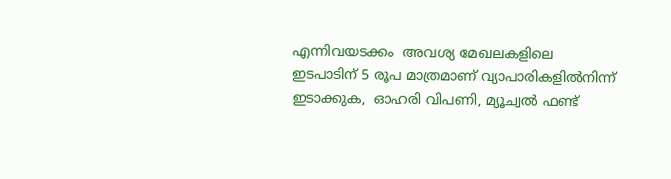എന്നിവയടക്കം  അവശ്യ മേഖലകളിലെ ഇടപാടിന് 5 രൂപ മാത്രമാണ് വ്യാപാരികളില്‍നിന്ന് ഇടാക്കുക,  ഓഹരി വിപണി, മ്യൂച്വൽ ഫണ്ട്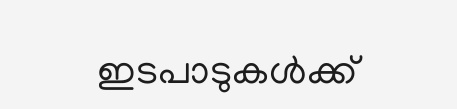ഇടപാടുകള്‍ക്ക്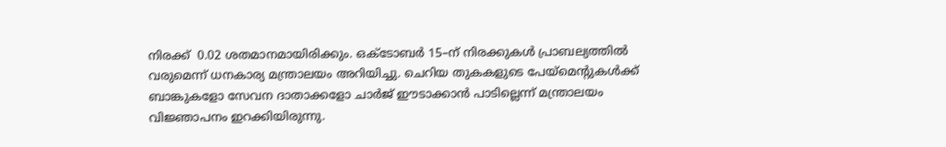നിരക്ക്  0.02 ശതമാനമായിരിക്കും. ഒക്ടോബര്‍ 15–ന് നിരക്കുകള്‍ പ്രാബല്യത്തില്‍ വരുമെന്ന് ധനകാര്യ മന്ത്രാലയം അറിയിച്ചു. ചെറിയ തുകകളുടെ പേയ്‌മെന്റുകൾക്ക് ബാങ്കുകളോ സേവന ദാതാക്കളോ ചാർജ് ഈടാക്കാൻ പാടില്ലെന്ന് മന്ത്രാലയം  വിജ്ഞാപനം ഇറക്കിയിരുന്നു.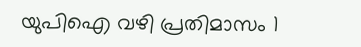യുപിഐ വഴി പ്രതിമാസം 1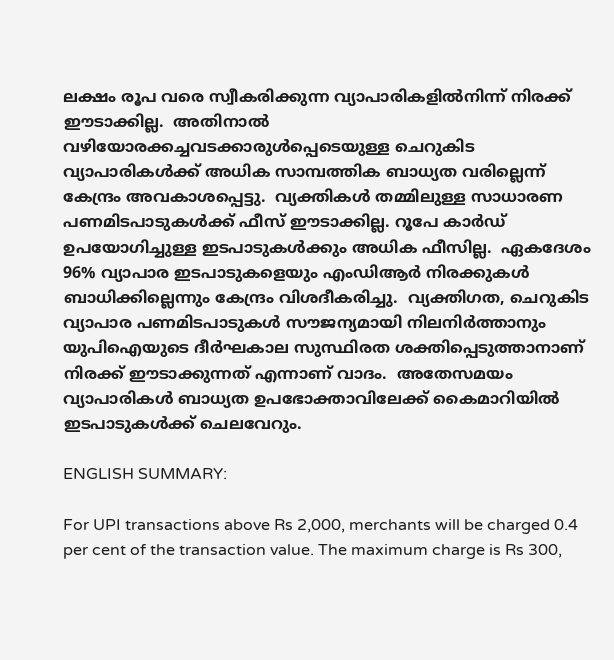ലക്ഷം രൂപ വരെ സ്വീകരിക്കുന്ന വ്യാപാരികളില്‍നിന്ന് നിരക്ക് ഈടാക്കില്ല.  അതിനാല്‍ വഴിയോരക്കച്ചവടക്കാരുൾപ്പെടെയുള്ള ചെറുകിട വ്യാപാരികൾക്ക് അധിക സാമ്പത്തിക ബാധ്യത വരില്ലെന്ന് കേന്ദ്രം അവകാശപ്പെട്ടു.  വ്യക്തികൾ തമ്മിലുള്ള സാധാരണ പണമിടപാടുകൾക്ക് ഫീസ് ഈടാക്കില്ല. റൂപേ കാർഡ് ഉപയോഗിച്ചുള്ള ഇടപാടുകൾക്കും അധിക ഫീസില്ല.  ഏകദേശം 96% വ്യാപാര ഇടപാടുകളെയും എംഡിആര്‍ നിരക്കുകള്‍ ബാധിക്കില്ലെന്നും കേന്ദ്രം വിശദീകരിച്ചു.  വ്യക്തിഗത, ചെറുകിട വ്യാപാര പണമിടപാടുകള്‍ സൗജന്യമായി നിലനിർത്താനും യുപിഐയുടെ ദീർഘകാല സുസ്ഥിരത ശക്തിപ്പെടുത്താനാണ് നിരക്ക് ഈടാക്കുന്നത് എന്നാണ് വാദം.  അതേസമയം വ്യാപാരികള്‍ ബാധ്യത ഉപഭോക്താവിലേക്ക് കൈമാറിയില്‍ ഇടപാടുകള്‍ക്ക് ചെലവേറും.

ENGLISH SUMMARY:

For UPI transactions above Rs 2,000, merchants will be charged 0.4 per cent of the transaction value. The maximum charge is Rs 300,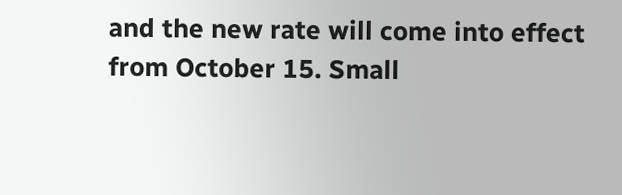and the new rate will come into effect from October 15. Small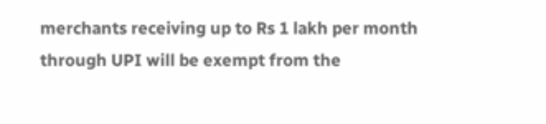merchants receiving up to Rs 1 lakh per month through UPI will be exempt from the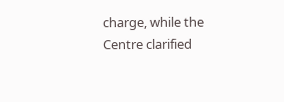charge, while the Centre clarified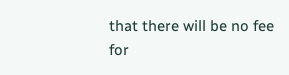that there will be no fee for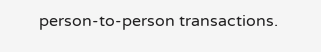person-to-person transactions.